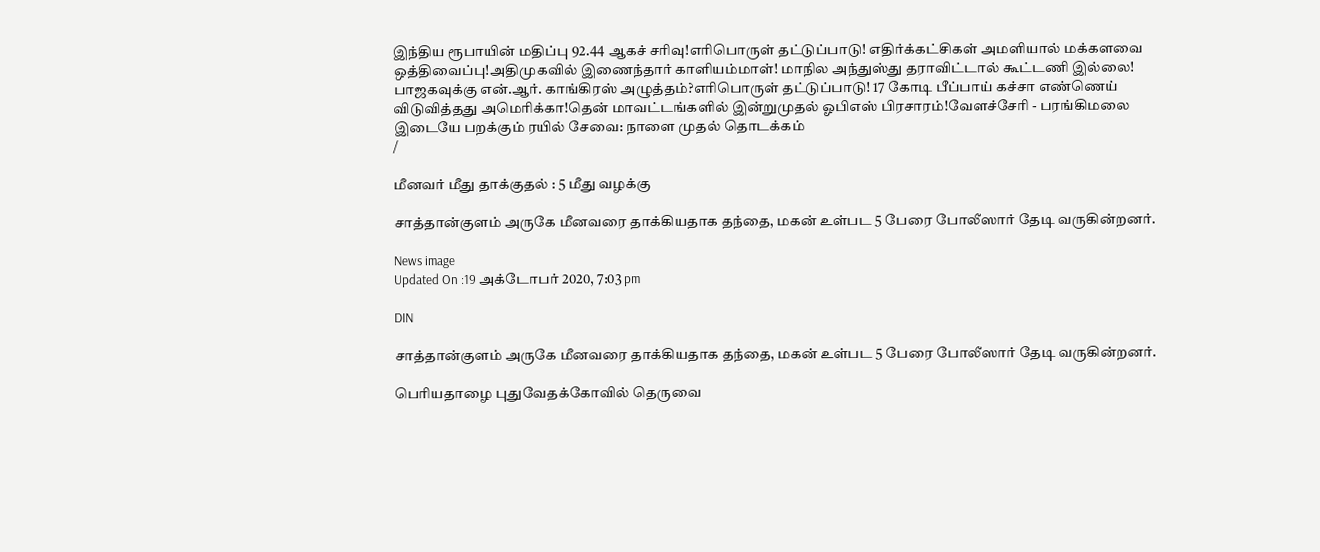இந்திய ரூபாயின் மதிப்பு 92.44 ஆகச் சரிவு!எரிபொருள் தட்டுப்பாடு! எதிர்க்கட்சிகள் அமளியால் மக்களவை ஒத்திவைப்பு!அதிமுகவில் இணைந்தார் காளியம்மாள்! மாநில அந்துஸ்து தராவிட்டால் கூட்டணி இல்லை! பாஜகவுக்கு என்.ஆர். காங்கிரஸ் அழுத்தம்?எரிபொருள் தட்டுப்பாடு! 17 கோடி பீப்பாய் கச்சா எண்ணெய் விடுவித்தது அமெரிக்கா!தென் மாவட்டங்களில் இன்றுமுதல் ஓபிஎஸ் பிரசாரம்!வேளச்சேரி - பரங்கிமலை இடையே பறக்கும் ரயில் சேவை: நாளை முதல் தொடக்கம்
/

மீனவர் மீது தாக்குதல் : 5 மீது வழக்கு

சாத்தான்குளம் அருகே மீனவரை தாக்கியதாக தந்தை, மகன் உள்பட 5 பேரை போலீஸார் தேடி வருகின்றனர்.

News image
Updated On :19 அக்டோபர் 2020, 7:03 pm

DIN

சாத்தான்குளம் அருகே மீனவரை தாக்கியதாக தந்தை, மகன் உள்பட 5 பேரை போலீஸார் தேடி வருகின்றனர்.

பெரியதாழை புதுவேதக்கோவில் தெருவை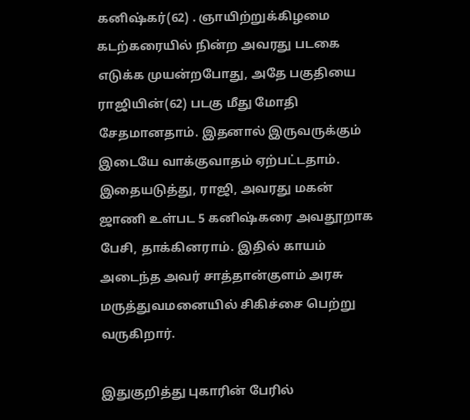கனிஷ்கர்(62) . ஞாயிற்றுக்கிழமை கடற்கரையில் நின்ற அவரது படகை எடுக்க முயன்றபோது, அதே பகுதியை ராஜியின்(62) படகு மீது மோதி சேதமானதாம். இதனால் இருவருக்கும் இடையே வாக்குவாதம் ஏற்பட்டதாம். இதையடுத்து, ராஜி, அவரது மகன் ஜாணி உள்பட 5 கனிஷ்கரை அவதூறாக பேசி, தாக்கினராம். இதில் காயம் அடைந்த அவர் சாத்தான்குளம் அரசு மருத்துவமனையில் சிகிச்சை பெற்று வருகிறார்.

இதுகுறித்து புகாரின் பேரில்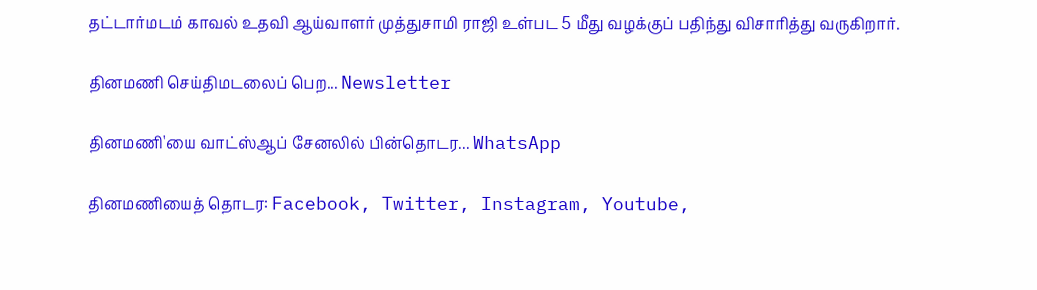தட்டார்மடம் காவல் உதவி ஆய்வாளர் முத்துசாமி ராஜி உள்பட 5 மீது வழக்குப் பதிந்து விசாரித்து வருகிறார்.

தினமணி செய்திமடலைப் பெற... Newsletter

தினமணி'யை வாட்ஸ்ஆப் சேனலில் பின்தொடர... WhatsApp

தினமணியைத் தொடர: Facebook, Twitter, Instagram, Youtube,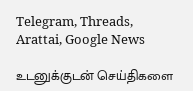Telegram, Threads, Arattai, Google News

உடனுக்குடன் செய்திகளை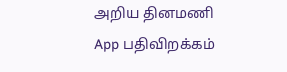அறிய தினமணி App பதிவிறக்கம்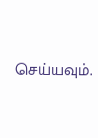செய்யவும்.